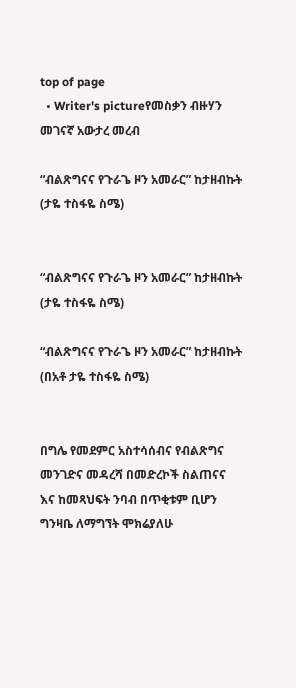top of page
  • Writer's pictureየመስቃን ብዙሃን መገናኛ አውታረ መረብ

“ብልጽግናና የጉራጌ ዞን አመራር” ከታዘብኩት (ታዬ ተስፋዬ ስሜ)


“ብልጽግናና የጉራጌ ዞን አመራር” ከታዘብኩት (ታዬ ተስፋዬ ስሜ)

“ብልጽግናና የጉራጌ ዞን አመራር” ከታዘብኩት (በአቶ ታዬ ተስፋዬ ስሜ)


በግሌ የመደምር አስተሳሰብና የብልጽግና መንገድና መዳረሻ በመድረኮች ስልጠናና እና ከመጻህፍት ንባብ በጥቂቱም ቢሆን ግንዛቤ ለማግኘት ሞክሬያለሁ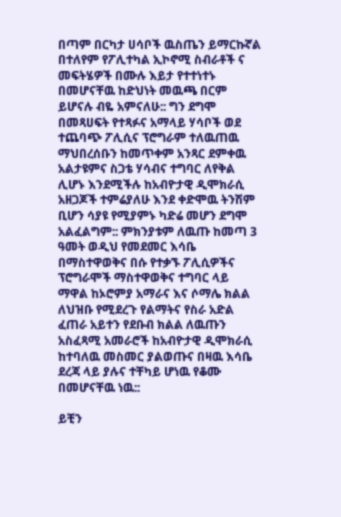በጣም በርካታ ሀሳቦች ዉስጤን ይማርኩኛል በተለየም የፖሊተካል ኢኮኖሚ ስብራቶች ና መፍትሄዎች በሙሉ እይታ የተተነተኑ በመሆናቸዉ ከድህነት መዉጫ በርም ይሆናሉ ብዬ አምናለሁ:: ግን ደግሞ በመጻሀፍት የተጻፉና አማላይ ሃሳቦች ወደ ተጨባጭ ፖሊሲና ፕሮግራም ተለዉጠዉ ማህበረሰቡን ከመጥቀም አንጻር ደምቀዉ አልታዩምና ስጋቴ ሃሳብና ተግባር ለየቅል ሊሆኑ እንደሚችሉ ከአብዮታዊ ዲሞክራሲ አዘጋጆች ተምሬያለሁ እንደ ቀድሞዉ ትንሽም ቢሆን ሳያዩ የሚያምኑ ካድሬ መሆን ደግሞ አልፈልግም:: ምክንያቱም ለዉጡ ከመጣ 3 ዓመት ወዲህ የመደመር እሳቤ በማስተዋወቅና በሱ የተቃኙ ፖሊሲዎችና ፕሮግራሞች ማስተዋወቅና ተግባር ላይ ማዋል ከኦሮምያ አማራና እና ሶማሌ ክልል ለህዝቡ የሚደረጉ የልማትና የስራ አድል ፈጠራ አይተን የደቡብ ክልል ለዉጡን አስፈጻሚ አመራሮች ከአብዮታዊ ዲሞክራሲ ከተባለዉ መስመር ያልወጡና በዛዉ እሳቤ ደረጃ ላይ ያሉና ተቸካይ ሆነዉ የቆሙ በመሆናቸዉ ነዉ::

ይቺን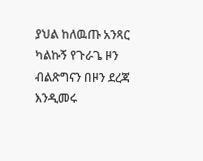ያህል ከለዉጡ አንጻር ካልኩኝ የጉራጌ ዞን ብልጽግናን በዞን ደረጃ እንዲመሩ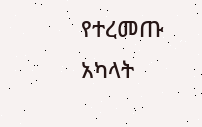የተረመጡ አካላት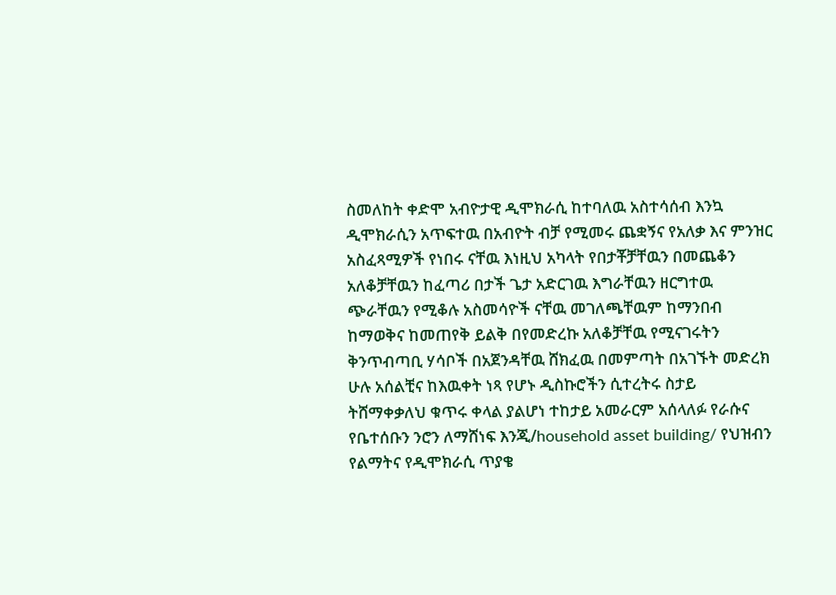ስመለከት ቀድሞ አብዮታዊ ዲሞክራሲ ከተባለዉ አስተሳሰብ እንኳ ዲሞክራሲን አጥፍተዉ በአብዮት ብቻ የሚመሩ ጨቋኝና የአለቃ እና ምንዝር አስፈጻሚዎች የነበሩ ናቸዉ እነዚህ አካላት የበታቾቻቸዉን በመጨቆን አለቆቻቸዉን ከፈጣሪ በታች ጌታ አድርገዉ እግራቸዉን ዘርግተዉ ጭራቸዉን የሚቆሉ አስመሳዮች ናቸዉ መገለጫቸዉም ከማንበብ ከማወቅና ከመጠየቅ ይልቅ በየመድረኩ አለቆቻቸዉ የሚናገሩትን ቅንጥብጣቢ ሃሳቦች በአጀንዳቸዉ ሸክፈዉ በመምጣት በአገኙት መድረክ ሁሉ አሰልቺና ከእዉቀት ነጻ የሆኑ ዲስኩሮችን ሲተረትሩ ስታይ ትሸማቀቃለህ ቁጥሩ ቀላል ያልሆነ ተከታይ አመራርም አሰላለፉ የራሱና የቤተሰቡን ንሮን ለማሸነፍ እንጂ/household asset building/ የህዝብን የልማትና የዲሞክራሲ ጥያቄ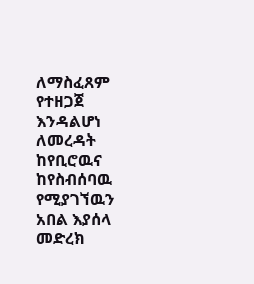ለማስፈጸም የተዘጋጀ እንዳልሆነ ለመረዳት ከየቢሮዉና ከየስብሰባዉ የሚያገኘዉን አበል እያሰላ መድረክ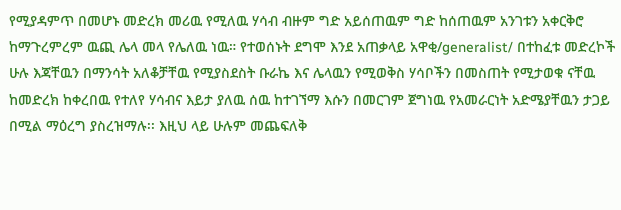የሚያዳምጥ በመሆኑ መድረክ መሪዉ የሚለዉ ሃሳብ ብዙም ግድ አይሰጠዉም ግድ ከሰጠዉም አንገቱን አቀርቅሮ ከማጉረምረም ዉጪ ሌላ መላ የሌለዉ ነዉ። የተወሰኑት ደግሞ እንደ አጠቃላይ አዋቂ/generalist/ በተከፈቱ መድረኮች ሁሉ እጃቸዉን በማንሳት አለቆቻቸዉ የሚያስደስት ቡራኬ እና ሌላዉን የሚወቅስ ሃሳቦችን በመስጠት የሚታወቁ ናቸዉ ከመድረክ ከቀረበዉ የተለየ ሃሳብና እይታ ያለዉ ሰዉ ከተገኘማ እሱን በመርገም ጀግነዉ የአመራርነት አድሜያቸዉን ታጋይ በሚል ማዕረግ ያስረዝማሉ፡፡ እዚህ ላይ ሁሉም መጨፍለቅ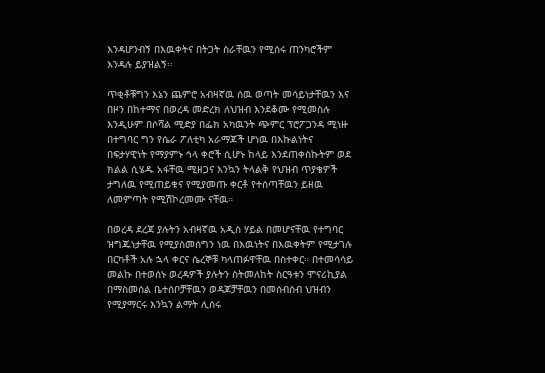እንዳሆንብኝ በእዉቀትና በትጋት ስራቸዉን የሚሰሩ ጠንካሮችም እንዳሉ ይያዝልኝ፡፡

ጥቂቶቹግን እኔን ጨምሮ አብዛኛዉ ሰዉ ወጣት መሳይነታቸዉን እና በዞን በከተማና በወረዳ መድረክ ለህዝብ እንደቆሙ የሚመስሉ እንዲሁም በሶሻል ሚድያ በፌክ አካዉንት ጭምር ፕሮፖጋንዳ ሚነዙ በተግባር ግን የሴራ ፖለቲካ አራማጆች ሆነዉ በእኩልነትና በፍታሃዊነት የማያምኑ ኅላ ቀሮች ሲሆኑ ከላይ እንደጠቀስኩትም ወደ ክልል ሲሄዱ አፋቸዉ ሚዘጋና እንኳን ትላልቅ የህዝብ ጥያቄዎች ታግለዉ የሚጠይቁና የሚያመጡ ቀርቶ የተሰጣቸዉን ይዘዉ ለመምጣት የሚሽኮረመሙ ናቸዉ።

በወረዳ ደረጃ ያሉትን አብዛኛዉ አዲስ ሃይል በመሆናቸዉ የተግባር ዝግጁነታቸዉ የሚያስመሰግን ነዉ በእዉነትና በእዉቀትም የሚታገሉ በርካቶች አሉ ኋላ ቀርና ሴረኞቹ ካላጠፉዋቸዉ በስተቀር። በተመሳሳይ መልኩ በተወሰኑ ወረዳዎች ያሉትን ስትመለከት ስርዓቱን ሞናሪኪያል በማስመሰል ቤተሰቦቻቸዉን ወዳጆቻቸዉን በመሰብሰብ ህዝብን የሚያማርሩ እንኳን ልማት ሊሰሩ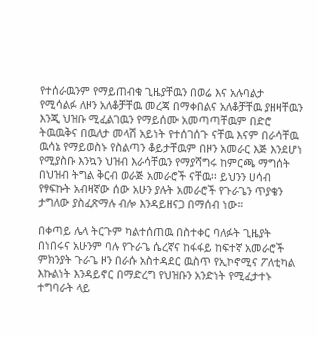የተሰራዉንም የማይጠብቁ ጊዜያቸዉን በወሬ እና አሉባልታ የሚሳልፉ ለዞን አለቆቻቸዉ መረጃ በማቀበልና አለቆቻቸዉ ያዘዛቸዉን እንጂ ህዝቡ ሚፈልገዉን የማይሰሙ አመጣጣቸዉም በድሮ ትዉዉቅና በዉለታ መላሽ አይነት የተሰገሰጉ ናቸዉ እናም በራሳቸዉ ዉሳኔ የማይወስኑ የስልጣን ቆይታቸዉም በዞን አመራር እጅ እንደሆነ የሚያስቡ እንኳን ህዝብ እራሳቸዉን የማያሻግሩ ከምርጫ ማግሰት በህዝብ ትግል ቅርብ ወራጅ አመራሮች ናቸዉ፡፡ ይህንን ሀሳብ የፃፍኩት አብዛኛው ሰው አሁን ያሉት አመራሮች የጉራጌን ጥያቄን ታግለው ያስፈጽማሉ ብሎ እንዳይዘናጋ በማሰብ ነው።

በቀጣይ ሌላ ትርጉም ካልተሰጠዉ በስተቀር ባለፉት ጊዜያት በነበሩና አሁንም ባሉ የጉራጌ ሴረኛና ከፋፋይ ከፍተኛ አመራሮች ምክንያት ጉራጌ ዞን በራሱ አስተዳደር ዉስጥ የኢኮኖሚና ፖለቲካል እኩልነት እንዳይኖር በማድረግ የህዝቡን አንድነት የሚፈታተኑ ተግባራት ላይ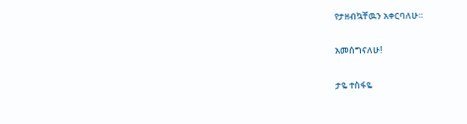የታዘብኳቸዉን አቀርባለሁ።

አመሰግናለሁ!

ታዬ ተስፋዬ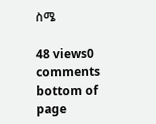ስሜ

48 views0 comments
bottom of page